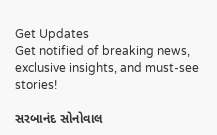Get Updates
Get notified of breaking news, exclusive insights, and must-see stories!

સરબાનંદ સોનોવાલ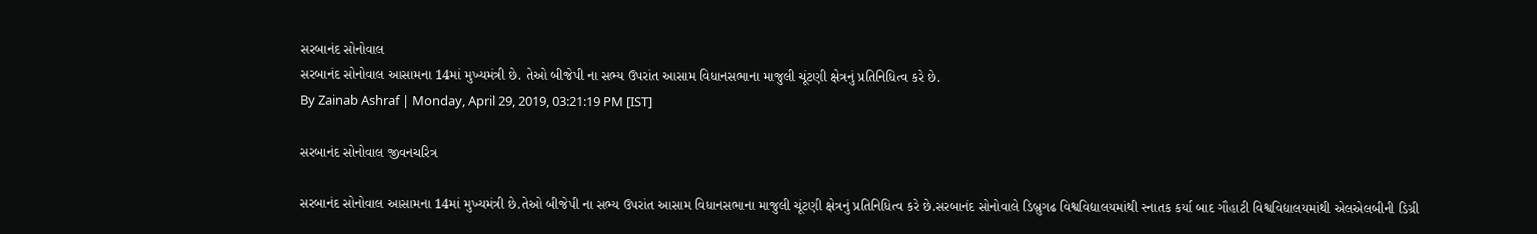સરબાનંદ સોનોવાલ
સરબાનંદ સોનોવાલ આસામના 14માં મુખ્યમંત્રી છે. તેઓ બીજેપી ના સભ્ય ઉપરાંત આસામ વિધાનસભાના માજુલી ચૂંટણી ક્ષેત્રનું પ્રતિનિધિત્વ કરે છે.
By Zainab Ashraf | Monday, April 29, 2019, 03:21:19 PM [IST]

સરબાનંદ સોનોવાલ જીવનચરિત્ર

સરબાનંદ સોનોવાલ આસામના 14માં મુખ્યમંત્રી છે.તેઓ બીજેપી ના સભ્ય ઉપરાંત આસામ વિધાનસભાના માજુલી ચૂંટણી ક્ષેત્રનું પ્રતિનિધિત્વ કરે છે.સરબાનંદ સોનોવાલે ડિબ્રુગઢ વિશ્વવિદ્યાલયમાંથી સ્નાતક કર્યા બાદ ગૌહાટી વિશ્વવિદ્યાલયમાંથી એલએલબીની ડિગ્રી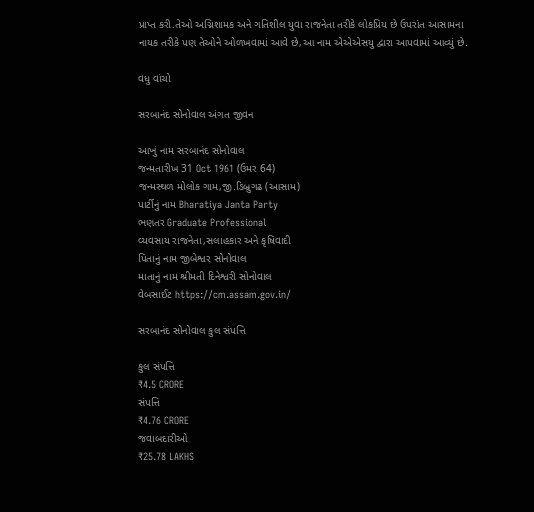પ્રાપ્ત કરી.તેઓ અગ્નિશામક અને ગતિશીલ યુવા રાજનેતા તરીકે લોકપ્રિય છે ઉપરાંત આસામના નાયક તરીકે પણ તેઓને ઓળખવામાં આવે છે,આ નામ એએએસયુ દ્વારા આપવામાં આવ્યું છે.

વધુ વાંચો

સરબાનંદ સોનોવાલ અંગત જીવન

આખું નામ સરબાનંદ સોનોવાલ
જન્મતારીખ 31 Oct 1961 (ઉમર 64)
જન્મસ્થળ મોલોક ગામ,જી.ડિબ્રુગઢ (આસામ)
પાર્ટીનું નામ Bharatiya Janta Party
ભણતર Graduate Professional
વ્યવસાય રાજનેતા,સલાહકાર અને કૃષિવાદી
પિતાનું નામ જીબેશ્વર સોનોવાલ
માતાનું નામ શ્રીમતી દિનેશ્વરી સોનોવાલ
વેબસાઈટ https://cm.assam.gov.in/

સરબાનંદ સોનોવાલ કુલ સંપત્તિ

કુલ સંપત્તિ
₹4.5 CRORE
સંપત્તિ
₹4.76 CRORE
જવાબદારીઓ
₹25.78 LAKHS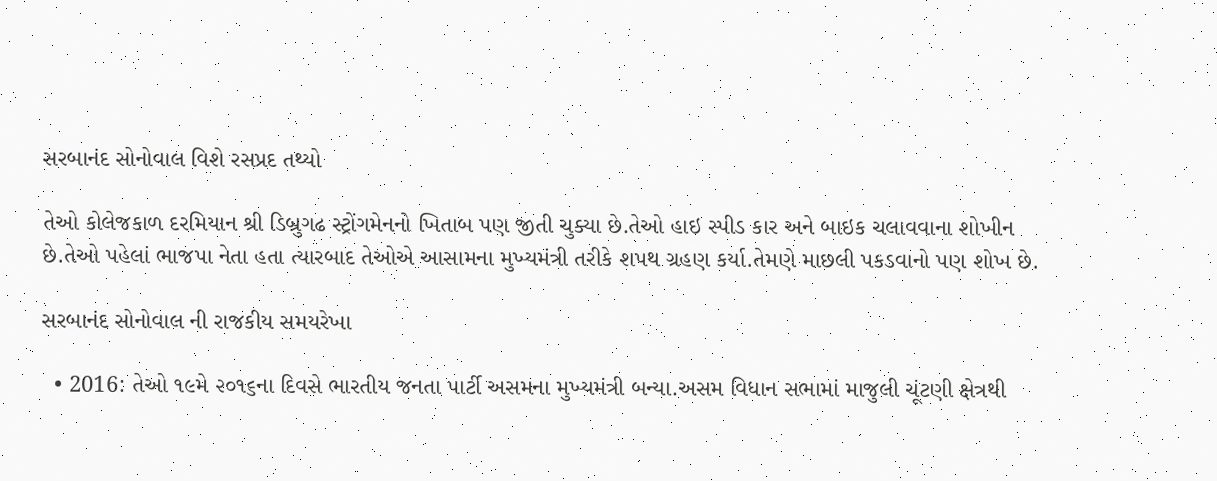સરબાનંદ સોનોવાલ વિશે રસપ્રદ તથ્યો

તેઓ કોલેજકાળ દરમિયાન શ્રી ડિબ્રુગઢ સ્ટ્રોંગમેનનો ખિતાબ પણ જીતી ચુક્યા છે.તેઓ હાઇ સ્પીડ કાર અને બાઇક ચલાવવાના શોખીન છે.તેઓ પહેલાં ભાજપા નેતા હતા ત્યારબાદ તેઓએ આસામના મુખ્યમંત્રી તરીકે શપથ ગ્રહણ કર્યા.તેમણે માછલી પકડવાનો પણ શોખ છે.

સરબાનંદ સોનોવાલ ની રાજકીય સમયરેખા

  • 2016: તેઓ ૧૯મે ૨૦૧૬ના દિવસે ભારતીય જનતા પાર્ટી અસમના મુખ્યમંત્રી બન્યા.અસમ વિધાન સભામાં માજુલી ચૂંટણી ક્ષેત્રથી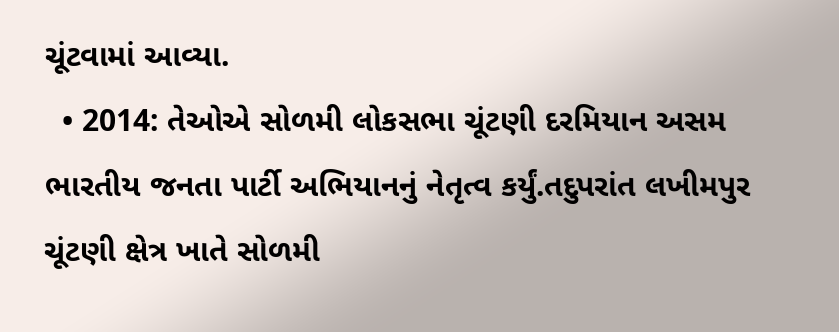ચૂંટવામાં આવ્યા.
  • 2014: તેઓએ સોળમી લોકસભા ચૂંટણી દરમિયાન અસમ ભારતીય જનતા પાર્ટી અભિયાનનું નેતૃત્વ કર્યું.તદુપરાંત લખીમપુર ચૂંટણી ક્ષેત્ર ખાતે સોળમી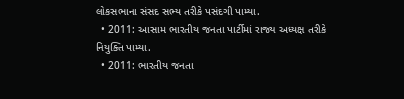લોકસભાના સંસદ સભ્ય તરીકે પસંદગી પામ્યા.
  • 2011: આસામ ભારતીય જનતા પાર્ટીમાં રાજ્ય અધ્યક્ષ તરીકે નિયુક્તિ પામ્યા.
  • 2011: ભારતીય જનતા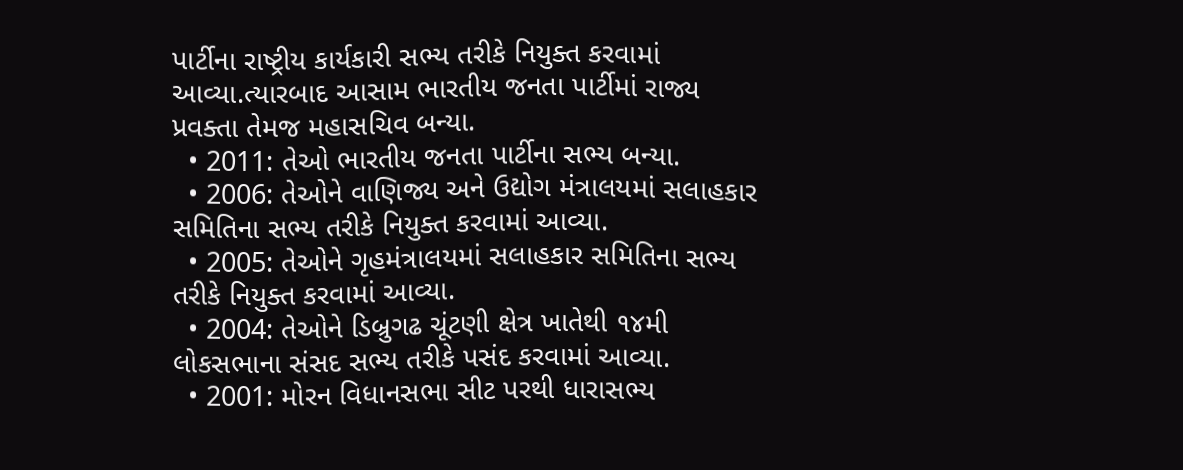પાર્ટીના રાષ્ટ્રીય કાર્યકારી સભ્ય તરીકે નિયુક્ત કરવામાં આવ્યા.ત્યારબાદ આસામ ભારતીય જનતા પાર્ટીમાં રાજ્ય પ્રવક્તા તેમજ મહાસચિવ બન્યા.
  • 2011: તેઓ ભારતીય જનતા પાર્ટીના સભ્ય બન્યા.
  • 2006: તેઓને વાણિજ્ય અને ઉદ્યોગ મંત્રાલયમાં સલાહકાર સમિતિના સભ્ય તરીકે નિયુક્ત કરવામાં આવ્યા.
  • 2005: તેઓને ગૃહમંત્રાલયમાં સલાહકાર સમિતિના સભ્ય તરીકે નિયુક્ત કરવામાં આવ્યા.
  • 2004: તેઓને ડિબ્રુગઢ ચૂંટણી ક્ષેત્ર ખાતેથી ૧૪મી લોકસભાના સંસદ સભ્ય તરીકે પસંદ કરવામાં આવ્યા.
  • 2001: મોરન વિધાનસભા સીટ પરથી ધારાસભ્ય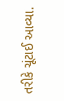તરીકે ચૂંટાઈ આવ્યા.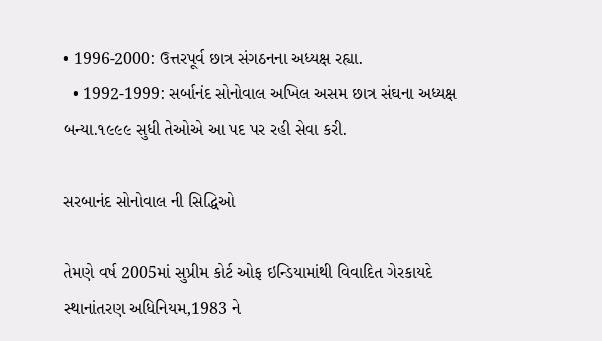• 1996-2000: ઉત્તરપૂર્વ છાત્ર સંગઠનના અધ્યક્ષ રહ્યા.
  • 1992-1999: સર્બાનંદ સોનોવાલ અખિલ અસમ છાત્ર સંઘના અધ્યક્ષ બન્યા.૧૯૯૯ સુધી તેઓએ આ પદ પર રહી સેવા કરી.

સરબાનંદ સોનોવાલ ની સિદ્ધિઓ

તેમણે વર્ષ 2005માં સુપ્રીમ કોર્ટ ઓફ ઇન્ડિયામાંથી વિવાદિત ગેરકાયદે સ્થાનાંતરણ અધિનિયમ,1983 ને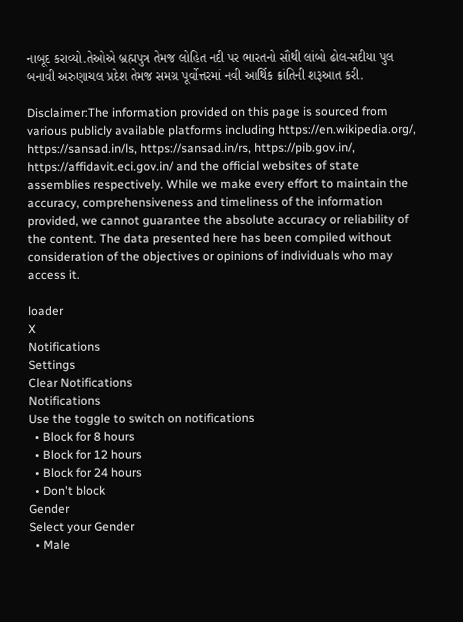નાબૂદ કરાવ્યો.તેઓએ બ્રહ્મપુત્ર તેમજ લોહિત નદી પર ભારતનો સૌથી લાંબો ઢોલ-સદીયા પુલ બનાવી અરુણાચલ પ્રદેશ તેમજ સમગ્ર પૂર્વોત્તરમાં નવી આર્થિક ક્રાંતિની શરૂઆત કરી.

Disclaimer:The information provided on this page is sourced from various publicly available platforms including https://en.wikipedia.org/, https://sansad.in/ls, https://sansad.in/rs, https://pib.gov.in/, https://affidavit.eci.gov.in/ and the official websites of state assemblies respectively. While we make every effort to maintain the accuracy, comprehensiveness and timeliness of the information provided, we cannot guarantee the absolute accuracy or reliability of the content. The data presented here has been compiled without consideration of the objectives or opinions of individuals who may access it.

loader
X
Notifications
Settings
Clear Notifications
Notifications
Use the toggle to switch on notifications
  • Block for 8 hours
  • Block for 12 hours
  • Block for 24 hours
  • Don't block
Gender
Select your Gender
  • Male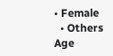• Female
  • Others
Age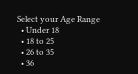Select your Age Range
  • Under 18
  • 18 to 25
  • 26 to 35
  • 36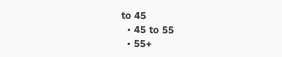to 45
  • 45 to 55
  • 55+